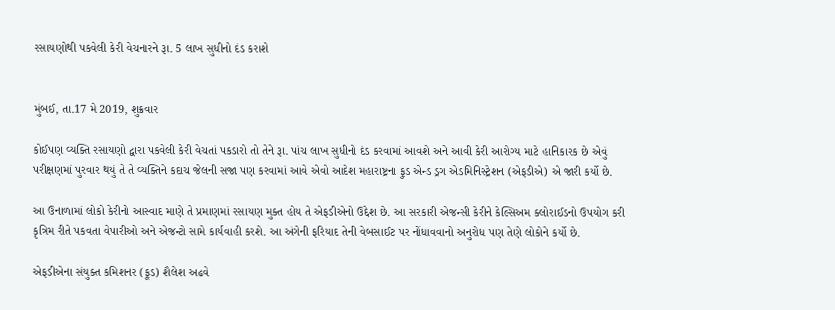રસાયણોથી પકવેલી કેરી વેચનારને રૂા. 5 લાખ સુધીનો દંડ કરાશે


મુંબઈ, તા.17 મે 2019, શુક્રવાર

કોઈપણ વ્યક્તિ રસાયણો દ્વારા પકવેલી કેરી વેચતાં પકડારો તો તેને રૂા. પાંચ લાખ સુધીનો દંડ કરવામાં આવશે અને આવી કેરી આરોગ્ય માટે હાનિકારક છે એવું પરીક્ષણમાં પુરવાર થયું તે તે વ્યક્તિને કદાચ જેલની સજા પણ કરવામાં આવે એવો આદેશ મહારાષ્ટ્રના ફુડ એન્ડ ડ્રગ એડમિનિસ્ટ્રેશન (એફડીએ) એ જારી કર્યો છે.

આ ઉનાળામાં લોકો કેરીનો આસ્વાદ માણે તે પ્રમાણમાં રસાયણ મુક્ત હોય તે એફડીએનો ઉદ્દેશ છે. આ સરકારી એજન્સી કેરીને કેલ્સિઅમ ક્લોરાઈડનો ઉપયોગ કરી કૃત્રિમ રીતે પકવતા વેપારીઓ અને એજન્ટો સામે કાર્યવાહી કરશે. આ અંગેની ફરિયાદ તેની વેબસાઈટ પર નોંધાવવાનો અનુરોધ પણ તેણે લોકોને કર્યો છે.

એફડીએના સંયુક્ત કમિશનર (ફૂડ) શૈલેશ અઢવે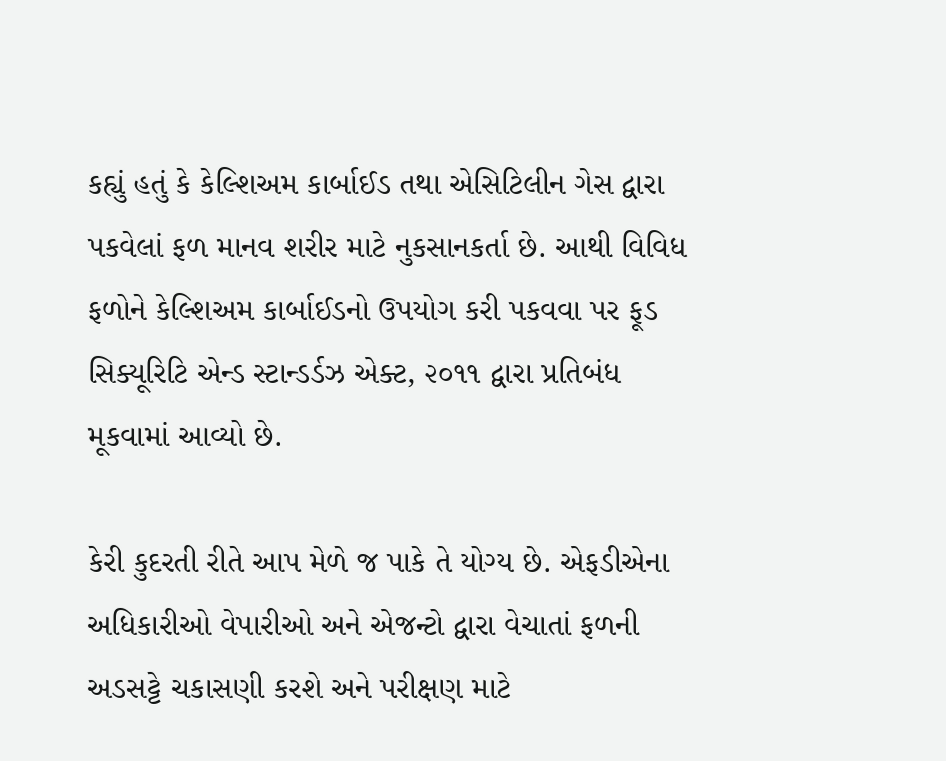કહ્યું હતું કે કેલ્શિઅમ કાર્બાઈડ તથા એસિટિલીન ગેસ દ્વારા પકવેલાં ફળ માનવ શરીર માટે નુકસાનકર્તા છે. આથી વિવિધ ફળોને કેલ્શિઅમ કાર્બાઈડનો ઉપયોગ કરી પકવવા પર ફૂડ સિક્યૂરિટિ એન્ડ સ્ટાન્ડર્ડઝ એક્ટ, ૨૦૧૧ દ્વારા પ્રતિબંધ મૂકવામાં આવ્યો છે.

કેરી કુદરતી રીતે આપ મેળે જ પાકે તે યોગ્ય છે. એફડીએના અધિકારીઓ વેપારીઓ અને એજન્ટો દ્વારા વેચાતાં ફળની અડસટ્ટે ચકાસણી કરશે અને પરીક્ષણ માટે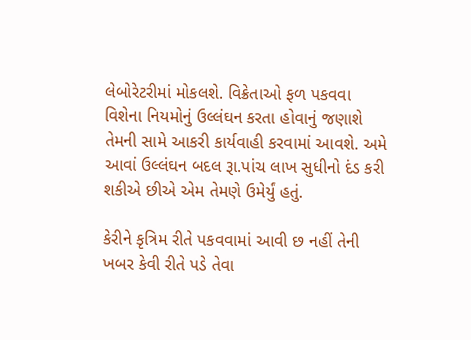લેબોરેટરીમાં મોકલશે. વિક્રેતાઓ ફળ પકવવા વિશેના નિયમોનું ઉલ્લંઘન કરતા હોવાનું જણાશે તેમની સામે આકરી કાર્યવાહી કરવામાં આવશે. અમે આવાં ઉલ્લંઘન બદલ રૂા.પાંચ લાખ સુધીનો દંડ કરી શકીએ છીએ એમ તેમણે ઉમેર્યું હતું.

કેરીને કૃત્રિમ રીતે પકવવામાં આવી છ નહીં તેની ખબર કેવી રીતે પડે તેવા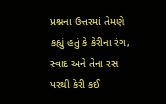પ્રશ્નના ઉત્તરમાં તેમણે કહ્યું હતું કે કેરીના રંગ, સ્વાદ અને તેના રસ પરથી કેરી કઈ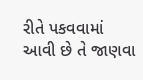રીતે પકવવામાં આવી છે તે જાણવા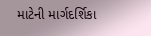માટેની માર્ગદર્શિકા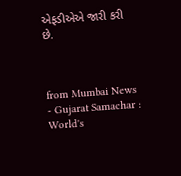એફડીએએ જારી કરી છે.



from Mumbai News - Gujarat Samachar : World's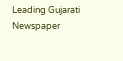Leading Gujarati Newspaper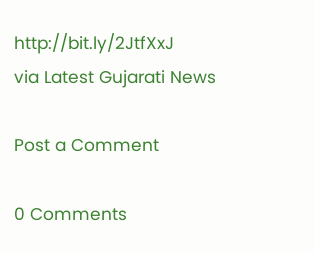http://bit.ly/2JtfXxJ
via Latest Gujarati News

Post a Comment

0 Comments